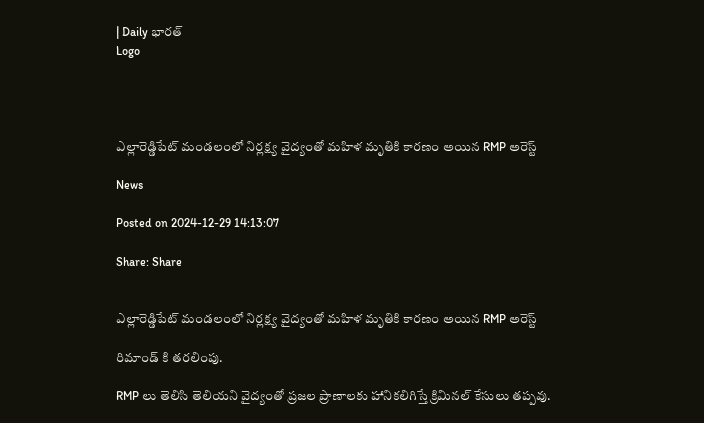| Daily భారత్
Logo




ఎల్లారెడ్డిపేట్ మండలంలో నిర్లక్ష్య వైద్యంతో మహిళ మృతికి కారణం అయిన RMP అరెస్ట్

News

Posted on 2024-12-29 14:13:07

Share: Share


ఎల్లారెడ్డిపేట్ మండలంలో నిర్లక్ష్య వైద్యంతో మహిళ మృతికి కారణం అయిన RMP అరెస్ట్

రిమాండ్ కి తరలింపు.

RMP లు తెలిసి తెలియని వైద్యంతో ప్రజల ప్రాణాలకు హానికలిగిస్తే క్రిమినల్ కేసులు తప్పవు.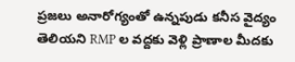ప్రజలు అనారోగ్యంతో ఉన్నపుడు కనీస వైద్యం తెలియని RMP ల వద్దకు వెళ్లి ప్రాణాల మీదకు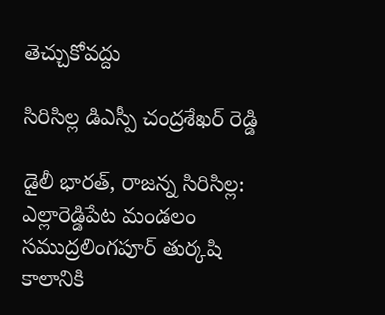తెచ్చుకోవద్దు

సిరిసిల్ల డిఎస్పీ చంద్రశేఖర్ రెడ్డి

డైలీ భారత్, రాజన్న సిరిసిల్ల: ఎల్లారెడ్డిపేట మండలం సముద్రలింగపూర్ తుర్కషి కాలానికి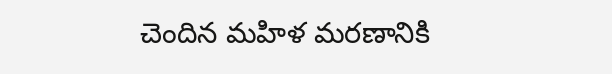చెందిన మహిళ మరణానికి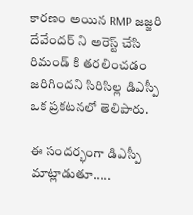కారణం అయిన RMP జజ్జరి దేవేందర్ ని అరెస్ట్ చేసి రిమండ్ కి తరలించడం జరిగిందని సిరిసిల్ల డిఎస్పీ ఒక ప్రకటనలో తెలిపారు.

ఈ సందర్భంగా డిఎస్పీ మాట్లాడుతూ.....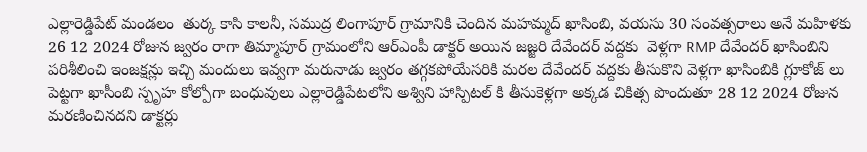ఎల్లారెడ్డిపేట్ మండలం  తుర్క కాసి కాలనీ, సముద్ర లింగాపూర్ గ్రామానికి చెందిన మహమ్మద్ ఖాసింబి, వయసు 30 సంవత్సరాలు అనే మహిళకు 26 12 2024 రోజున జ్వరం రాగా తిమ్మాపూర్ గ్రామంలోని ఆర్ఎంపీ డాక్టర్ అయిన జజ్జరి దేవేందర్ వద్దకు  వెళ్లగా RMP దేవేందర్ ఖాసింబిని పరిశీలించి ఇంజక్షన్లు ఇచ్చి మందులు ఇవ్వగా మరునాడు జ్వరం తగ్గకపోయేసరికి మరల దేవేందర్ వద్దకు తీసుకొని వెళ్లగా ఖాసింబికి గ్లూకోజ్ లు పెట్టగా ఖాసీంబి స్పృహ కోల్పోగా బంధువులు ఎల్లారెడ్డిపేటలోని అశ్విని హాస్పిటల్ కి తీసుకెళ్లగా అక్కడ చికిత్స పొందుతూ 28 12 2024 రోజున మరణించినదని డాక్టర్లు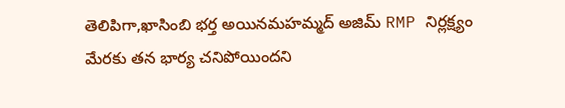తెలిపిగా,ఖాసింబి భర్త అయినమహమ్మద్ అజిమ్ RMP నిర్లక్ష్యం మేరకు తన భార్య చనిపోయిందని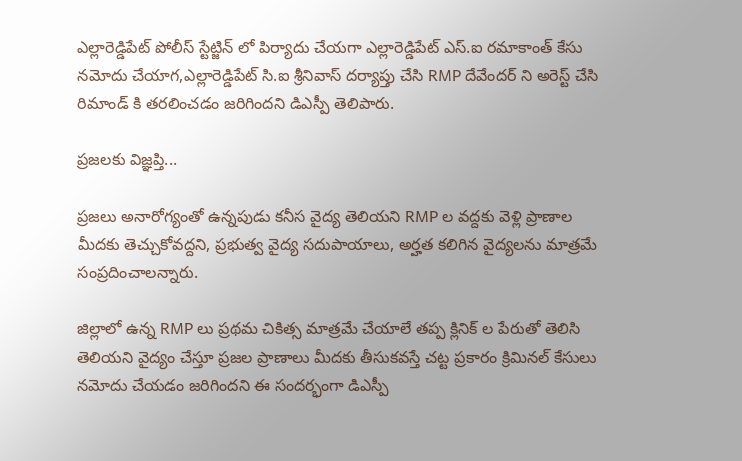ఎల్లారెడ్డిపేట్ పోలీస్ స్టేట్జిన్ లో పిర్యాదు చేయగా ఎల్లారెడ్డిపేట్ ఎస్.ఐ రమాకాంత్ కేసు నమోదు చేయాగ,ఎల్లారెడ్డిపేట్ సి.ఐ శ్రీనివాస్ దర్యాప్తు చేసి RMP దేవేందర్ ని అరెస్ట్ చేసి రిమాండ్ కి తరలించడం జరిగిందని డిఎస్పీ తెలిపారు.

ప్రజలకు విజ్ఞప్తి...

ప్రజలు అనారోగ్యంతో ఉన్నపుడు కనీస వైద్య తెలియని RMP ల వద్దకు వెళ్లి ప్రాణాల మీదకు తెచ్చుకోవద్దని, ప్రభుత్వ వైద్య సదుపాయాలు, అర్హత కలిగిన వైద్యలను మాత్రమే సంప్రదించాలన్నారు.

జిల్లాలో ఉన్న RMP లు ప్రథమ చికిత్స మాత్రమే చేయాలే తప్ప క్లినిక్ ల పేరుతో తెలిసి తెలియని వైద్యం చేస్తూ ప్రజల ప్రాణాలు మీదకు తీసుకవస్తే చట్ట ప్రకారం క్రిమినల్ కేసులు నమోదు చేయడం జరిగిందని ఈ సందర్భంగా డిఎస్పీ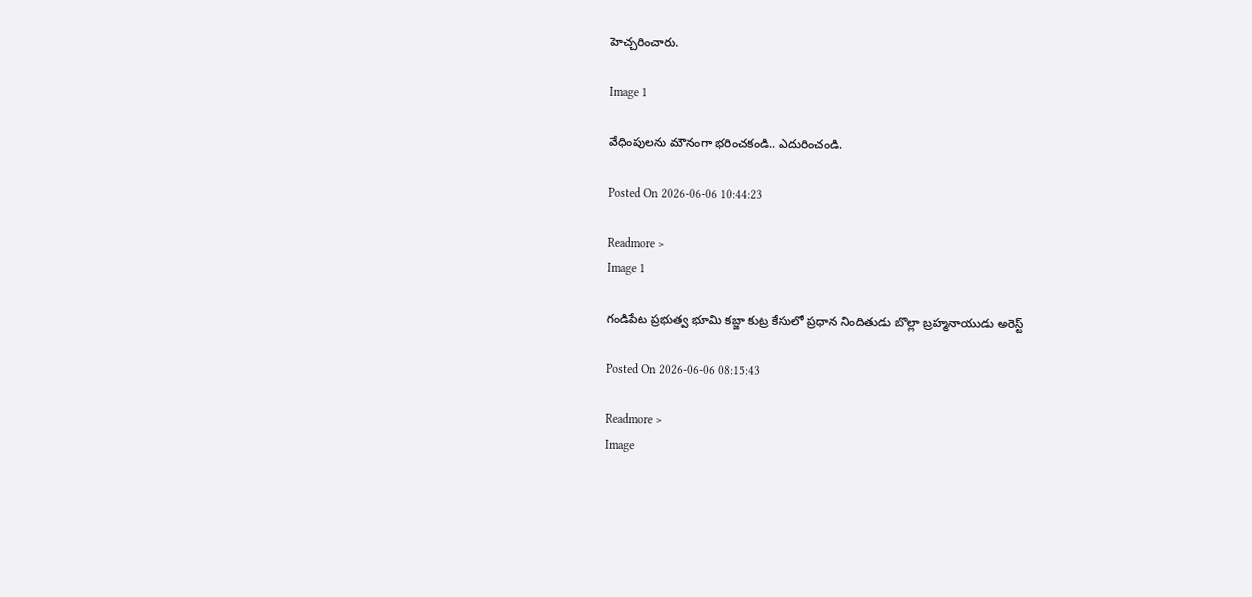హెచ్చరించారు.

Image 1

వేధింపులను మౌనంగా భరించకండి.. ఎదురించండి.

Posted On 2026-06-06 10:44:23

Readmore >
Image 1

గండిపేట ప్రభుత్వ భూమి కబ్జా కుట్ర కేసులో ప్రధాన నిందితుడు బొల్లా బ్రహ్మనాయుడు అరెస్ట్

Posted On 2026-06-06 08:15:43

Readmore >
Image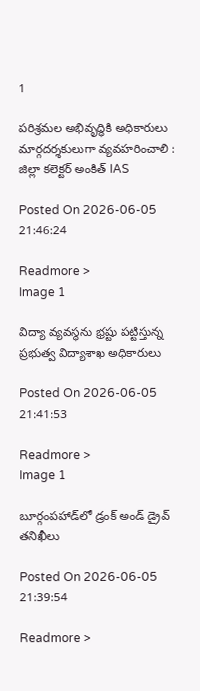1

పరిశ్రమల అభివృద్ధికి అధికారులు మార్గదర్శకులుగా వ్యవహరించాలి : జిల్లా కలెక్టర్ అంకిత్ IAS

Posted On 2026-06-05 21:46:24

Readmore >
Image 1

విద్యా వ్యవస్థను భ్రష్టు పట్టిస్తున్న ప్రభుత్వ విద్యాశాఖ అధికారులు

Posted On 2026-06-05 21:41:53

Readmore >
Image 1

బూర్గంపహాడ్‌లో డ్రంక్ అండ్ డ్రైవ్ తనిఖీలు

Posted On 2026-06-05 21:39:54

Readmore >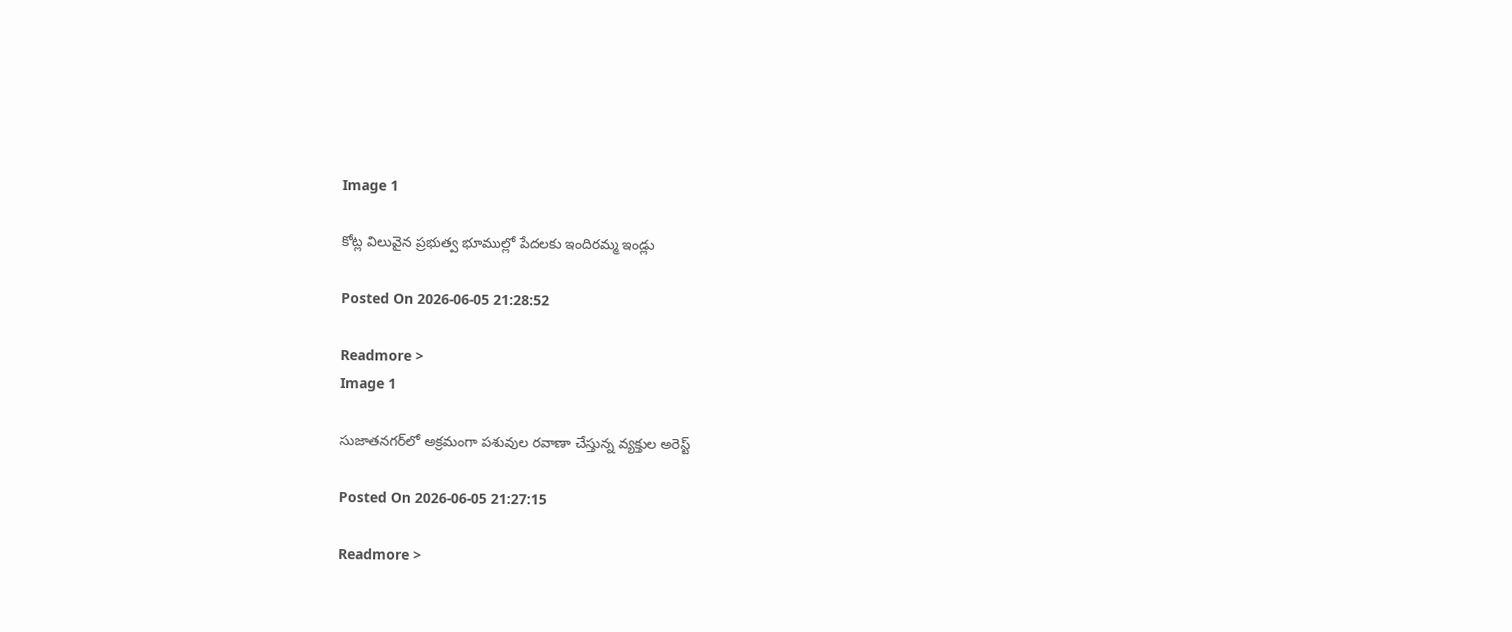Image 1

కోట్ల విలువైన ప్రభుత్వ భూముల్లో పేదలకు ఇందిరమ్మ ఇండ్లు

Posted On 2026-06-05 21:28:52

Readmore >
Image 1

సుజాతనగర్‌లో అక్రమంగా పశువుల రవాణా చేస్తున్న వ్యక్తుల అరెస్ట్

Posted On 2026-06-05 21:27:15

Readmore >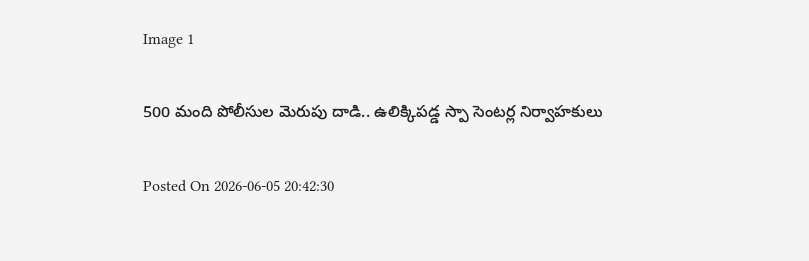Image 1

500 మంది పోలీసుల మెరుపు దాడి.. ఉలిక్కిపడ్డ స్పా సెంటర్ల నిర్వాహకులు

Posted On 2026-06-05 20:42:30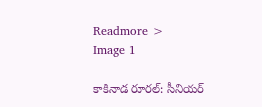Readmore >
Image 1

కాకినాడ రూరల్: సీనియర్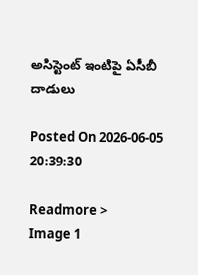అసిస్టెంట్ ఇంటిపై ఏసీబీ దాడులు

Posted On 2026-06-05 20:39:30

Readmore >
Image 1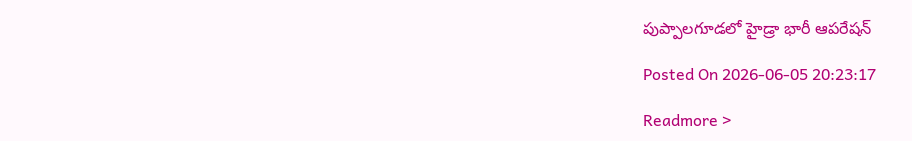పుప్పాల‌గూడ‌లో హైడ్రా భారీ ఆప‌రేష‌న్‌

Posted On 2026-06-05 20:23:17

Readmore >